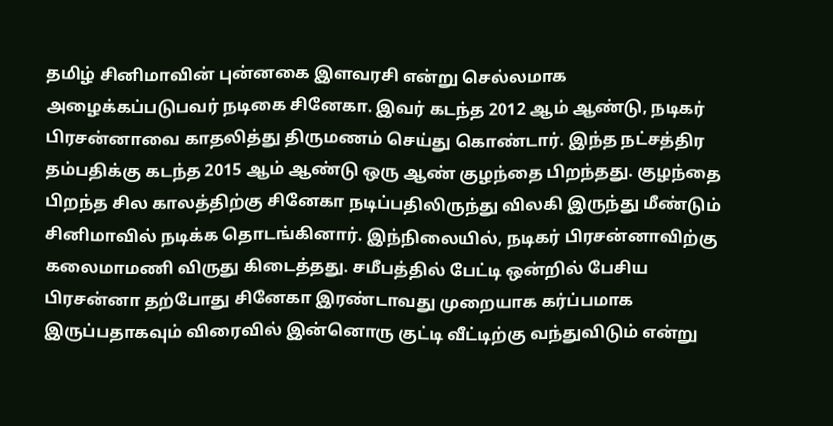தமிழ் சினிமாவின் புன்னகை இளவரசி என்று செல்லமாக அழைக்கப்படுபவர் நடிகை சினேகா. இவர் கடந்த 2012 ஆம் ஆண்டு, நடிகர் பிரசன்னாவை காதலித்து திருமணம் செய்து கொண்டார். இந்த நட்சத்திர தம்பதிக்கு கடந்த 2015 ஆம் ஆண்டு ஒரு ஆண் குழந்தை பிறந்தது. குழந்தை பிறந்த சில காலத்திற்கு சினேகா நடிப்பதிலிருந்து விலகி இருந்து மீண்டும் சினிமாவில் நடிக்க தொடங்கினார். இந்நிலையில், நடிகர் பிரசன்னாவிற்கு கலைமாமணி விருது கிடைத்தது. சமீபத்தில் பேட்டி ஒன்றில் பேசிய பிரசன்னா தற்போது சினேகா இரண்டாவது முறையாக கர்ப்பமாக இருப்பதாகவும் விரைவில் இன்னொரு குட்டி வீட்டிற்கு வந்துவிடும் என்று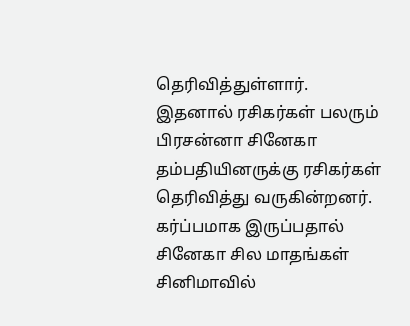தெரிவித்துள்ளார்.
இதனால் ரசிகர்கள் பலரும் பிரசன்னா சினேகா தம்பதியினருக்கு ரசிகர்கள் தெரிவித்து வருகின்றனர். கர்ப்பமாக இருப்பதால் சினேகா சில மாதங்கள் சினிமாவில்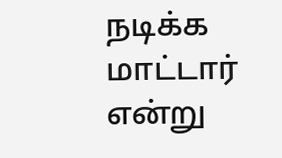நடிக்க மாட்டார் என்று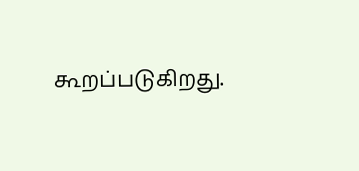கூறப்படுகிறது.